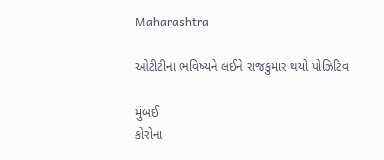Maharashtra

ઓટીટીના ભવિષ્યને લઈને રાજકુમાર થયો પોઝિટિવ

મુંબઈ
કોરોના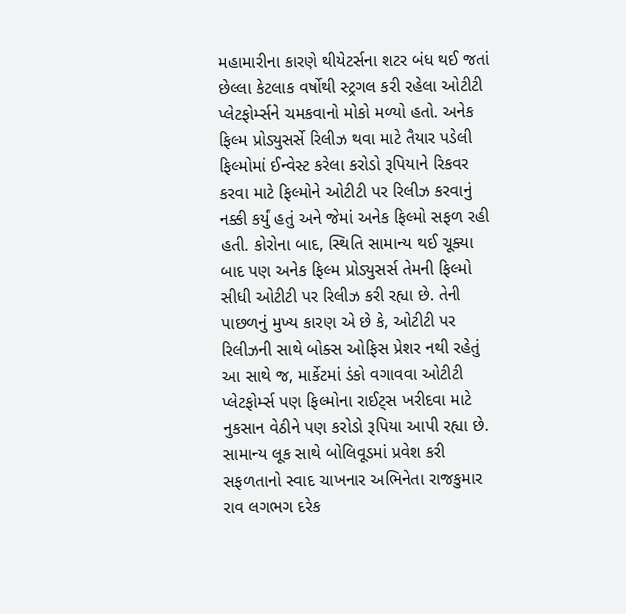મહામારીના કારણે થીયેટર્સના શટર બંધ થઈ જતાં છેલ્લા કેટલાક વર્ષોથી સ્ટ્રગલ કરી રહેલા ઓટીટી પ્લેટફોર્મ્સને ચમકવાનો મોકો મળ્યો હતો. અનેક ફિલ્મ પ્રોડ્યુસર્સે રિલીઝ થવા માટે તૈયાર પડેલી ફિલ્મોમાં ઈન્વેસ્ટ કરેલા કરોડો રૂપિયાને રિકવર કરવા માટે ફિલ્મોને ઓટીટી પર રિલીઝ કરવાનું નક્કી કર્યું હતું અને જેમાં અનેક ફિલ્મો સફળ રહી હતી. કોરોના બાદ, સ્થિતિ સામાન્ય થઈ ચૂક્યા બાદ પણ અનેક ફિલ્મ પ્રોડ્યુસર્સ તેમની ફિલ્મો સીધી ઓટીટી પર રિલીઝ કરી રહ્યા છે. તેની પાછળનું મુખ્ય કારણ એ છે કે, ઓટીટી પર રિલીઝની સાથે બોક્સ ઓફિસ પ્રેશર નથી રહેતું આ સાથે જ, માર્કેટમાં ડંકો વગાવવા ઓટીટી પ્લેટફોર્મ્સ પણ ફિલ્મોના રાઈટ્‌સ ખરીદવા માટે નુકસાન વેઠીને પણ કરોડો રૂપિયા આપી રહ્યા છે. સામાન્ય લૂક સાથે બોલિવૂડમાં પ્રવેશ કરી સફળતાનો સ્વાદ ચાખનાર અભિનેતા રાજકુમાર રાવ લગભગ દરેક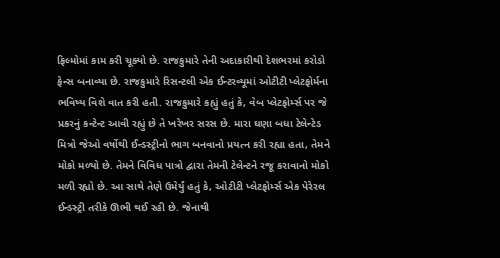ફિલ્મોમાં કામ કરી ચૂક્યો છે. રાજકુમારે તેની અદાકારીથી દેશભરમાં કરોડો ફેન્સ બનાવ્યા છે. રાજકુમારે રિસન્ટલી એક ઈન્ટરવ્યૂમાં ઓટીટી પ્લેટફોર્મના ભવિષ્ય વિશે વાત કરી હતી. રાજકુમારે કહ્યું હતું કે, વેબ પ્લેટફોર્મ્સ પર જે પ્રકરનું કન્ટેન્ટ આવી રહ્યું છે તે ખરેખર સરસ છે. મારા ઘણા બધા ટેલેન્ટેડ મિત્રો જેઓ વર્ષોથી ઈન્ડસ્ટ્રીનો ભાગ બનવાનો પ્રયત્ન કરી રહ્યા હતા, તેમને મોકો મળ્યો છે. તેમને વિવિધ પાત્રો દ્વારા તેમની ટેલેન્ટને રજૂ કરાવાનો મોકો મળી રહ્યો છે. આ સાથે તેણે ઉમેર્યું હતું કે, ઓટીટી પ્લેટફોર્મ્સ એક પેરેરલ ઈન્ડસ્ટ્રી તરીકે ઊભી થઈ રહી છે. જેનાથી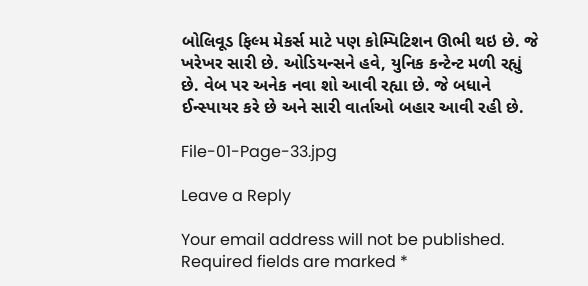બોલિવૂડ ફિલ્મ મેકર્સ માટે પણ કોમ્પિટિશન ઊભી થઇ છે. જે ખરેખર સારી છે. ઓડિયન્સને હવે, યુનિક કન્ટેન્ટ મળી રહ્યું છે. વેબ પર અનેક નવા શો આવી રહ્યા છે. જે બધાને ઈન્સ્પાયર કરે છે અને સારી વાર્તાઓ બહાર આવી રહી છે.

File-01-Page-33.jpg

Leave a Reply

Your email address will not be published. Required fields are marked *